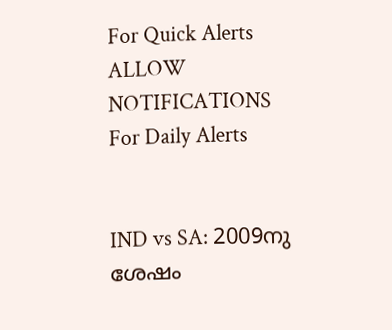For Quick Alerts
ALLOW NOTIFICATIONS
For Daily Alerts


IND vs SA: 2009നു ശേഷം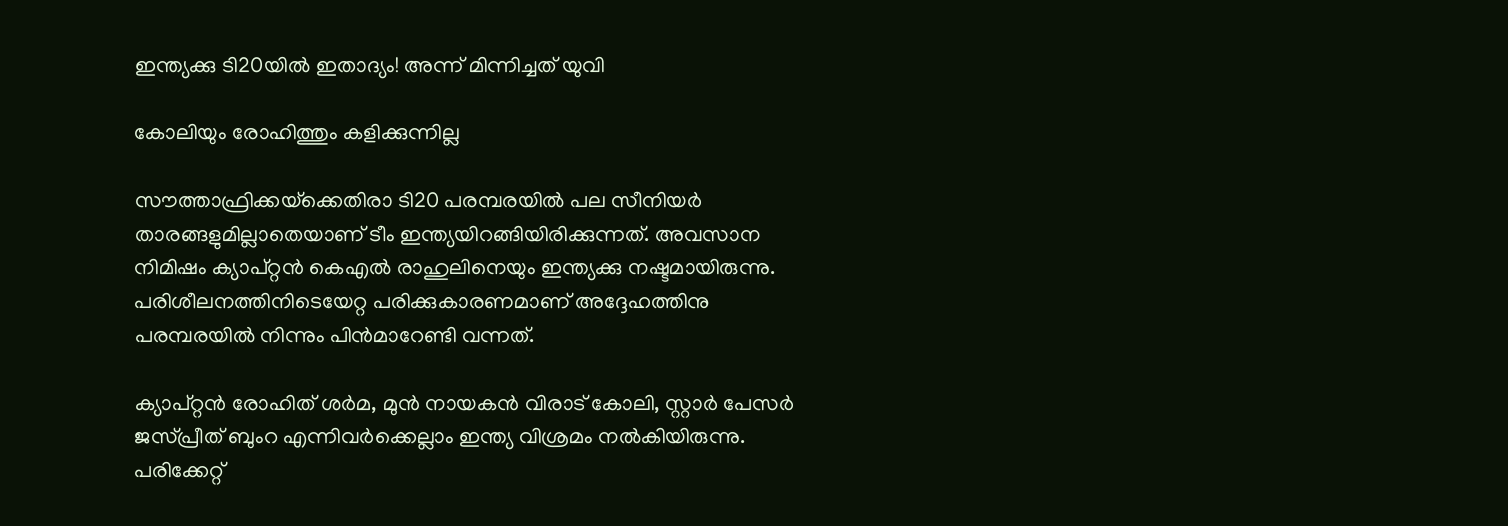ഇന്ത്യക്കു ടി20യില്‍ ഇതാദ്യം! അന്ന് മിന്നിച്ചത് യുവി

കോലിയും രോഹിത്തും കളിക്കുന്നില്ല

സൗത്താഫ്രിക്കയ്‌ക്കെതിരാ ടി20 പരമ്പരയില്‍ പല സീനിയര്‍ താരങ്ങളുമില്ലാതെയാണ് ടീം ഇന്ത്യയിറങ്ങിയിരിക്കുന്നത്. അവസാന നിമിഷം ക്യാപ്റ്റന്‍ കെഎല്‍ രാഹുലിനെയും ഇന്ത്യക്കു നഷ്ടമായിരുന്നു. പരിശീലനത്തിനിടെയേറ്റ പരിക്കുകാരണമാണ് അദ്ദേഹത്തിനു പരമ്പരയില്‍ നിന്നും പിന്‍മാറേണ്ടി വന്നത്.

ക്യാപ്റ്റന്‍ രോഹിത് ശര്‍മ, മുന്‍ നായകന്‍ വിരാട് കോലി, സ്റ്റാര്‍ പേസര്‍ ജസ്പ്രീത് ബുംറ എന്നിവര്‍ക്കെല്ലാം ഇന്ത്യ വിശ്രമം നല്‍കിയിരുന്നു. പരിക്കേറ്റ്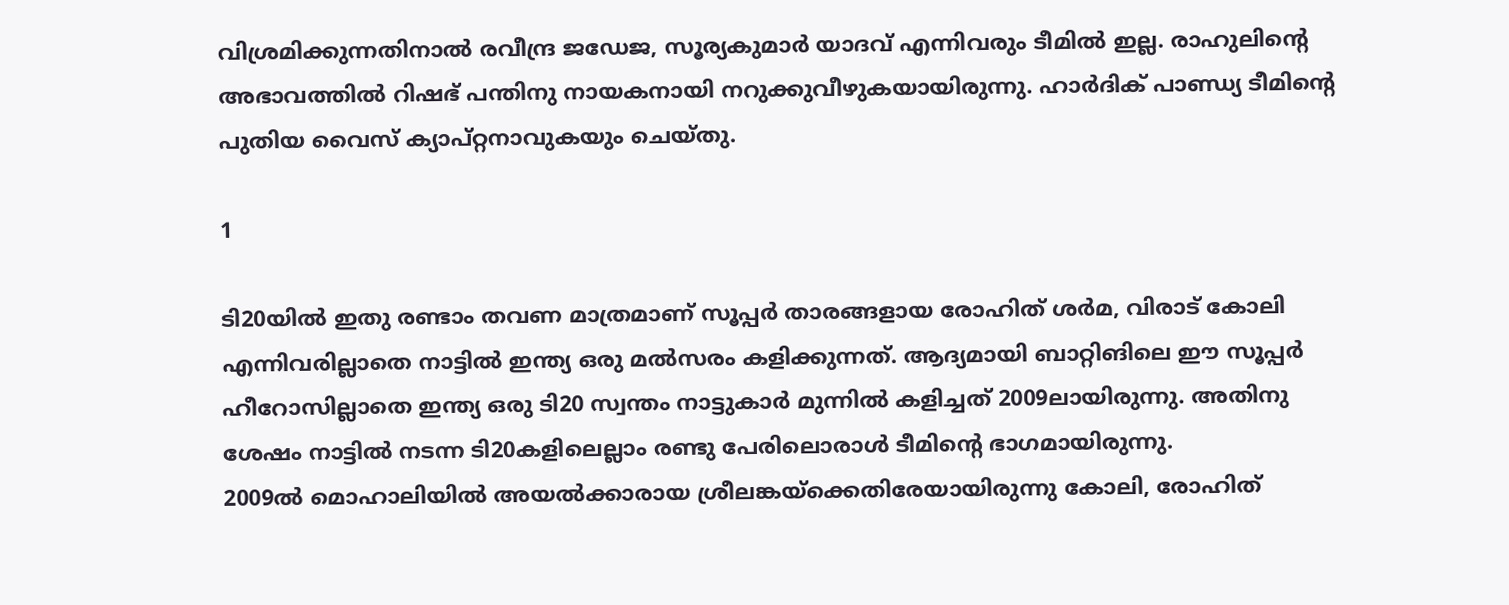വിശ്രമിക്കുന്നതിനാല്‍ രവീന്ദ്ര ജഡേജ, സൂര്യകുമാര്‍ യാദവ് എന്നിവരും ടീമില്‍ ഇല്ല. രാഹുലിന്റെ അഭാവത്തില്‍ റിഷഭ് പന്തിനു നായകനായി നറുക്കുവീഴുകയായിരുന്നു. ഹാര്‍ദിക് പാണ്ഡ്യ ടീമിന്റെ പുതിയ വൈസ് ക്യാപ്റ്റനാവുകയും ചെയ്തു.

1

ടി20യില്‍ ഇതു രണ്ടാം തവണ മാത്രമാണ് സൂപ്പര്‍ താരങ്ങളായ രോഹിത് ശര്‍മ, വിരാട് കോലി എന്നിവരില്ലാതെ നാട്ടില്‍ ഇന്ത്യ ഒരു മല്‍സരം കളിക്കുന്നത്. ആദ്യമായി ബാറ്റിങിലെ ഈ സൂപ്പര്‍ ഹീറോസില്ലാതെ ഇന്ത്യ ഒരു ടി20 സ്വന്തം നാട്ടുകാര്‍ മുന്നില്‍ കളിച്ചത് 2009ലായിരുന്നു. അതിനു ശേഷം നാട്ടില്‍ നടന്ന ടി20കളിലെല്ലാം രണ്ടു പേരിലൊരാള്‍ ടീമിന്റെ ഭാഗമായിരുന്നു.
2009ല്‍ മൊഹാലിയില്‍ അയല്‍ക്കാരായ ശ്രീലങ്കയ്‌ക്കെതിരേയായിരുന്നു കോലി, രോഹിത്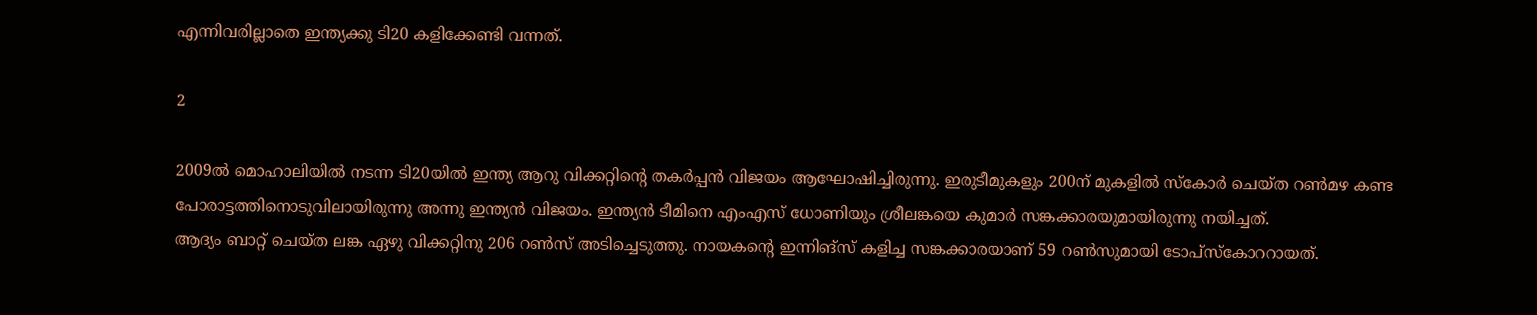എന്നിവരില്ലാതെ ഇന്ത്യക്കു ടി20 കളിക്കേണ്ടി വന്നത്.

2

2009ല്‍ മൊഹാലിയില്‍ നടന്ന ടി20യില്‍ ഇന്ത്യ ആറു വിക്കറ്റിന്റെ തകര്‍പ്പന്‍ വിജയം ആഘോഷിച്ചിരുന്നു. ഇരുടീമുകളും 200ന് മുകളില്‍ സ്‌കോര്‍ ചെയ്ത റണ്‍മഴ കണ്ട പോരാട്ടത്തിനൊടുവിലായിരുന്നു അന്നു ഇന്ത്യന്‍ വിജയം. ഇന്ത്യന്‍ ടീമിനെ എംഎസ് ധോണിയും ശ്രീലങ്കയെ കുമാര്‍ സങ്കക്കാരയുമായിരുന്നു നയിച്ചത്.
ആദ്യം ബാറ്റ് ചെയ്ത ലങ്ക ഏഴു വിക്കറ്റിനു 206 റണ്‍സ് അടിച്ചെടുത്തു. നായകന്റെ ഇന്നിങ്‌സ് കളിച്ച സങ്കക്കാരയാണ് 59 റണ്‍സുമായി ടോപ്‌സ്‌കോററായത്.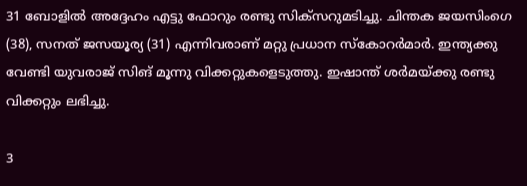31 ബോളില്‍ അദ്ദേഹം എട്ടു ഫോറും രണ്ടു സിക്‌സറുമടിച്ചു. ചിന്തക ജയസിംഗെ (38), സനത് ജസയൂര്യ (31) എന്നിവരാണ് മറ്റു പ്രധാന സ്‌കോറര്‍മാര്‍. ഇന്ത്യക്കു വേണ്ടി യുവരാജ് സിങ് മൂന്നു വിക്കറ്റുകളെടുത്തു. ഇഷാന്ത് ശര്‍മയ്ക്കു രണ്ടു വിക്കറ്റും ലഭിച്ചു.

3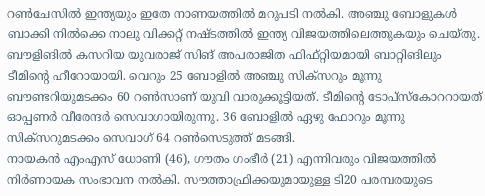റണ്‍ചേസില്‍ ഇന്ത്യയും ഇതേ നാണയത്തില്‍ മറുപടി നല്‍കി. അഞ്ചു ബോളുകള്‍ ബാക്കി നില്‍ക്കെ നാലു വിക്കറ്റ് നഷ്ടത്തില്‍ ഇന്ത്യ വിജയത്തിലെത്തുകയും ചെയ്തു. ബൗളിങില്‍ കസറിയ യുവരാജ് സിങ് അപരാജിത ഫിഫ്റ്റിയമായി ബാറ്റിങിലും ടീമിന്റെ ഹീറോയായി. വെറും 25 ബോളില്‍ അഞ്ചു സിക്‌സറും മൂന്നു ബൗണ്ടറിയുമടക്കം 60 റണ്‍സാണ് യുവി വാരുക്കൂട്ടിയത്. ടീമിന്റെ ടോപ്‌സ്‌കോററായത് ഓപ്പണര്‍ വീരേന്ദര്‍ സെവാഗായിരുന്നു. 36 ബോളില്‍ ഏഴു ഫോറും മൂന്നു സിക്‌സറുമടക്കം സെവാഗ് 64 റണ്‍സെടുത്ത് മടങ്ങി.
നായകന്‍ എംഎസ് ധോണി (46), ഗൗതം ഗംഭീര്‍ (21) എന്നിവരും വിജയത്തില്‍ നിര്‍ണായക സംഭാവന നല്‍കി. സൗത്താഫ്രിക്കയുമായുള്ള ടി20 പരമ്പരയുടെ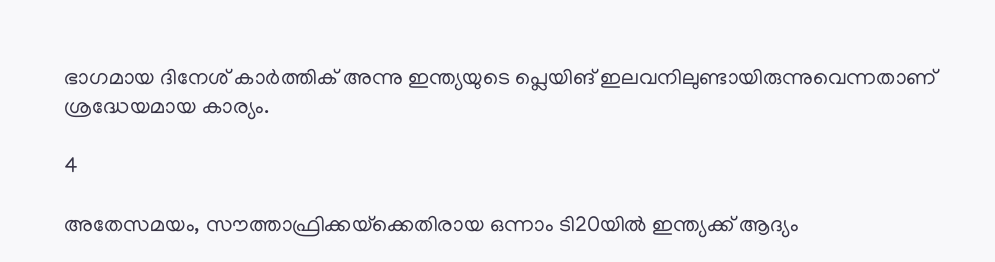ഭാഗമായ ദിനേശ് കാര്‍ത്തിക് അന്നു ഇന്ത്യയുടെ പ്ലെയിങ് ഇലവനിലുണ്ടായിരുന്നുവെന്നതാണ് ശ്രദ്ധേയമായ കാര്യം.

4

അതേസമയം, സൗത്താഫ്രിക്കയ്‌ക്കെതിരായ ഒന്നാം ടി20യില്‍ ഇന്ത്യക്ക് ആദ്യം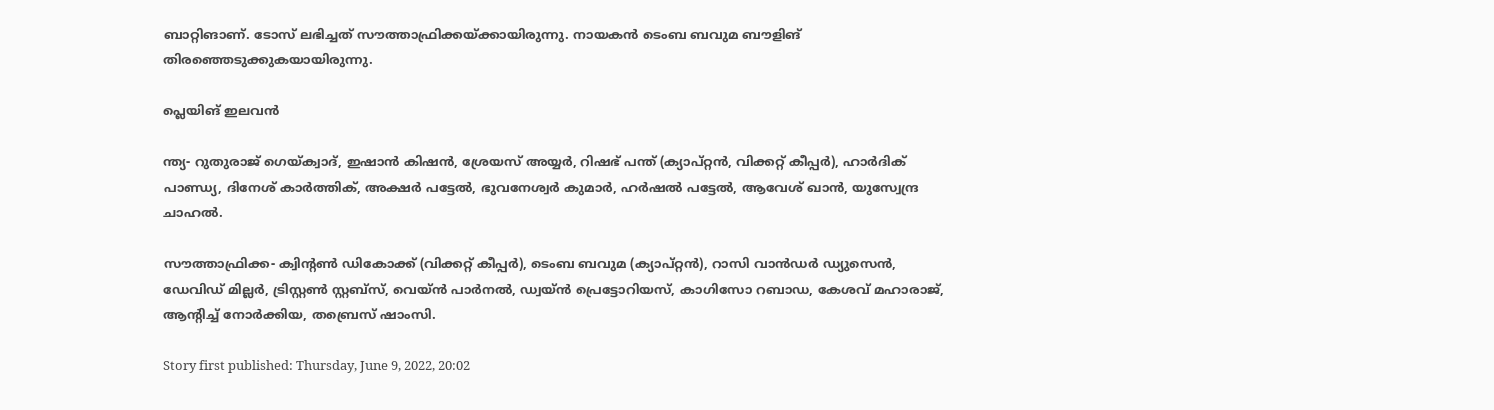ബാറ്റിങാണ്. ടോസ് ലഭിച്ചത് സൗത്താഫ്രിക്കയ്ക്കായിരുന്നു. നായകന്‍ ടെംബ ബവുമ ബൗളിങ് തിരഞ്ഞെടുക്കുകയായിരുന്നു.

പ്ലെയിങ് ഇലവന്‍

ന്ത്യ- റുതുരാജ് ഗെയ്ക്വാദ്, ഇഷാന്‍ കിഷന്‍, ശ്രേയസ് അയ്യര്‍, റിഷഭ് പന്ത് (ക്യാപ്റ്റന്‍, വിക്കറ്റ് കീപ്പര്‍), ഹാര്‍ദിക് പാണ്ഡ്യ, ദിനേശ് കാര്‍ത്തിക്, അക്ഷര്‍ പട്ടേല്‍, ഭുവനേശ്വര്‍ കുമാര്‍, ഹര്‍ഷല്‍ പട്ടേല്‍, ആവേശ് ഖാന്‍, യുസ്വേന്ദ്ര ചാഹല്‍.

സൗത്താഫ്രിക്ക- ക്വിന്റണ്‍ ഡികോക്ക് (വിക്കറ്റ് കീപ്പര്‍), ടെംബ ബവുമ (ക്യാപ്റ്റന്‍), റാസി വാന്‍ഡര്‍ ഡ്യുസെന്‍, ഡേവിഡ് മില്ലര്‍, ട്രിസ്റ്റണ്‍ സ്റ്റബ്‌സ്, വെയ്ന്‍ പാര്‍നല്‍, ഡ്വയ്ന്‍ പ്രെട്ടോറിയസ്, കാഗിസോ റബാഡ, കേശവ് മഹാരാജ്, ആന്റിച്ച് നോര്‍ക്കിയ, തബ്രെസ് ഷാംസി.

Story first published: Thursday, June 9, 2022, 20:02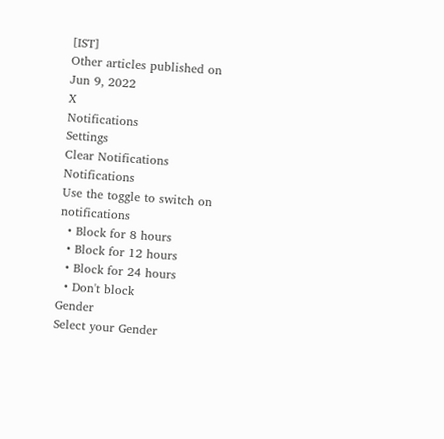[IST]
Other articles published on Jun 9, 2022
X
Notifications
Settings
Clear Notifications
Notifications
Use the toggle to switch on notifications
  • Block for 8 hours
  • Block for 12 hours
  • Block for 24 hours
  • Don't block
Gender
Select your Gender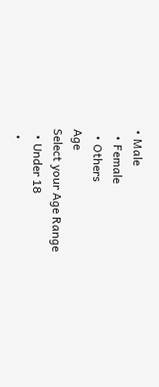• Male
  • Female
  • Others
Age
Select your Age Range
  • Under 18
  •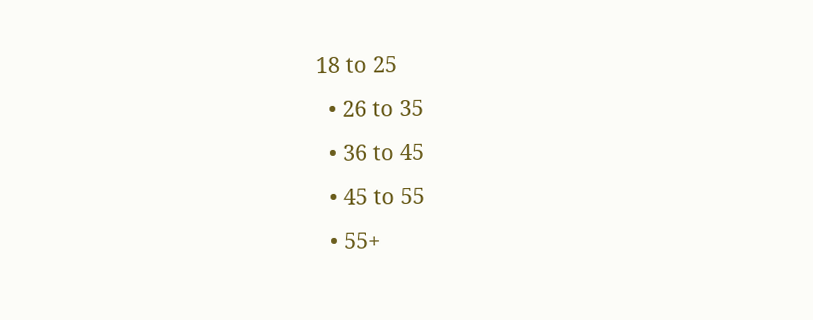18 to 25
  • 26 to 35
  • 36 to 45
  • 45 to 55
  • 55+